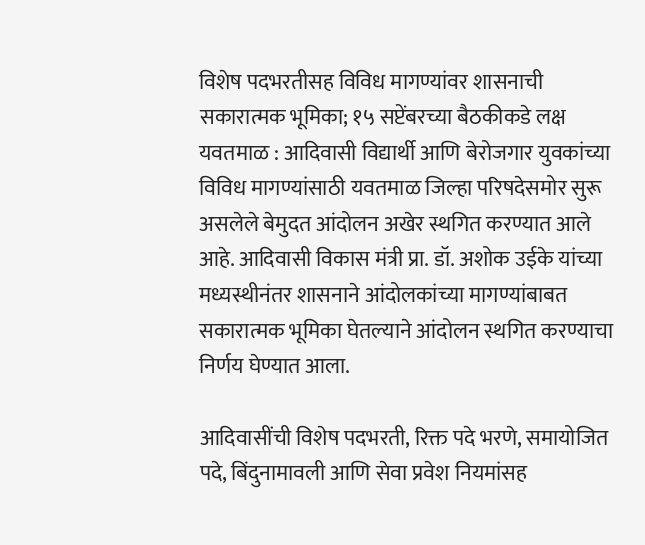विशेष पदभरतीसह विविध मागण्यांवर शासनाची सकारात्मक भूमिका; १५ सप्टेंबरच्या बैठकीकडे लक्ष
यवतमाळ : आदिवासी विद्यार्थी आणि बेरोजगार युवकांच्या विविध मागण्यांसाठी यवतमाळ जिल्हा परिषदेसमोर सुरू असलेले बेमुदत आंदोलन अखेर स्थगित करण्यात आले आहे. आदिवासी विकास मंत्री प्रा. डॉ. अशोक उईके यांच्या मध्यस्थीनंतर शासनाने आंदोलकांच्या मागण्यांबाबत सकारात्मक भूमिका घेतल्याने आंदोलन स्थगित करण्याचा निर्णय घेण्यात आला.

आदिवासींची विशेष पदभरती, रिक्त पदे भरणे, समायोजित पदे, बिंदुनामावली आणि सेवा प्रवेश नियमांसह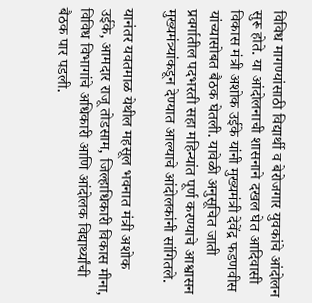विविध मागण्यांसाठी विद्यार्थी व बेरोजगार युवकांचे आंदोलन सुरू होते. या आंदोलनाची शासनाने दखल घेत आदिवासी विकास मंत्री अशोक उईके यांनी मुख्यमंत्री देवेंद्र फडणवीस यांच्यासोबत बैठक घेतली. यावेळी अनुसूचित जाती प्रवर्गातील पदभरती सहा महिन्यांत पूर्ण करण्याचे आश्वासन मुख्यमंत्र्यांकडून देण्यात आल्याचे आंदोलकांनी सांगितले.

यानंतर यवतमाळ येथील महसूल भवनात मंत्री अशोक उईके, आमदार राजू तोडसाम, जिल्हाधिकारी विकास मीना, विविध विभागांचे अधिकारी आणि आंदोलक विद्यार्थ्यांची बैठक पार पडली.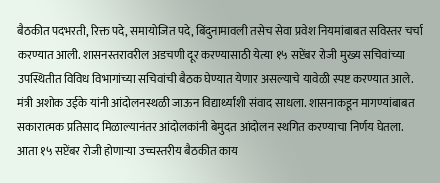बैठकीत पदभरती, रिक्त पदे, समायोजित पदे, बिंदुनामावली तसेच सेवा प्रवेश नियमांबाबत सविस्तर चर्चा करण्यात आली. शासनस्तरावरील अडचणी दूर करण्यासाठी येत्या १५ सप्टेंबर रोजी मुख्य सचिवांच्या उपस्थितीत विविध विभागांच्या सचिवांची बैठक घेण्यात येणार असल्याचे यावेळी स्पष्ट करण्यात आले.
मंत्री अशोक उईके यांनी आंदोलनस्थळी जाऊन विद्यार्थ्यांशी संवाद साधला. शासनाकडून मागण्यांबाबत सकारात्मक प्रतिसाद मिळाल्यानंतर आंदोलकांनी बेमुदत आंदोलन स्थगित करण्याचा निर्णय घेतला.
आता १५ सप्टेंबर रोजी होणाऱ्या उच्चस्तरीय बैठकीत काय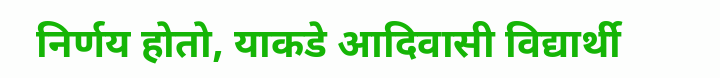निर्णय होतो, याकडे आदिवासी विद्यार्थी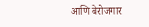आणि बेरोजगार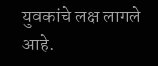युवकांचे लक्ष लागले आहे.